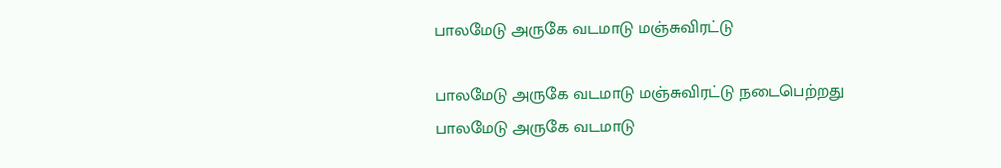பாலமேடு அருகே வடமாடு மஞ்சுவிரட்டு

பாலமேடு அருகே வடமாடு மஞ்சுவிரட்டு நடைபெற்றது
பாலமேடு அருகே வடமாடு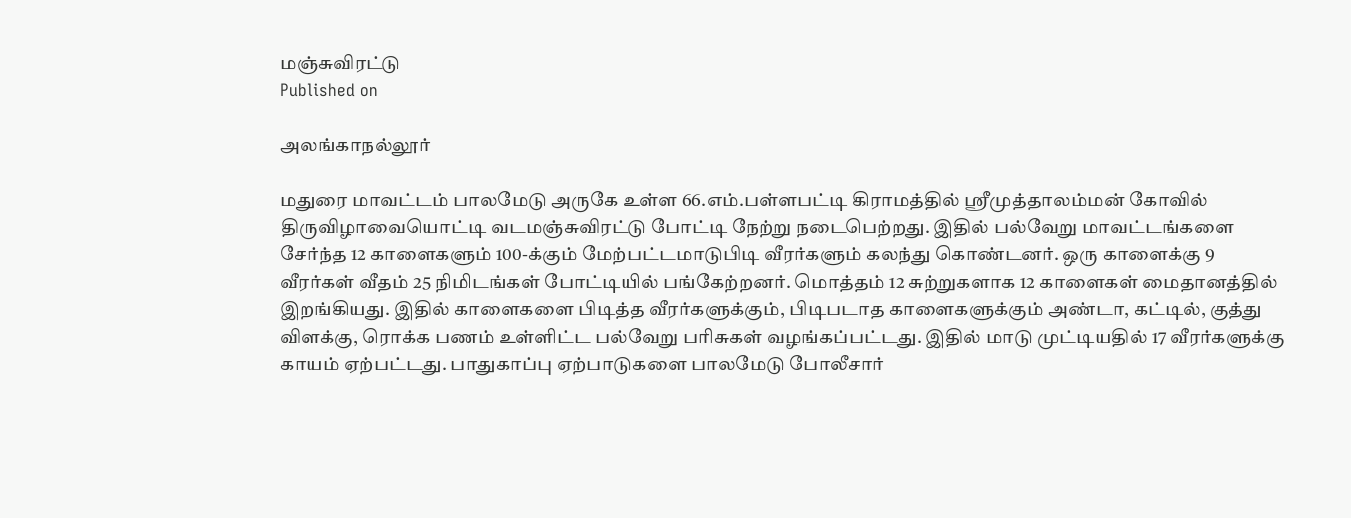மஞ்சுவிரட்டு
Published on

அலங்காநல்லூர்

மதுரை மாவட்டம் பாலமேடு அருகே உள்ள 66.எம்.பள்ளபட்டி கிராமத்தில் ஸ்ரீமுத்தாலம்மன் கோவில் திருவிழாவையொட்டி வடமஞ்சுவிரட்டு போட்டி நேற்று நடைபெற்றது. இதில் பல்வேறு மாவட்டங்களை சேர்ந்த 12 காளைகளும் 100-க்கும் மேற்பட்டமாடுபிடி வீரர்களும் கலந்து கொண்டனர். ஒரு காளைக்கு 9 வீரர்கள் வீதம் 25 நிமிடங்கள் போட்டியில் பங்கேற்றனர். மொத்தம் 12 சுற்றுகளாக 12 காளைகள் மைதானத்தில் இறங்கியது. இதில் காளைகளை பிடித்த வீரர்களுக்கும், பிடிபடாத காளைகளுக்கும் அண்டா, கட்டில், குத்து விளக்கு, ரொக்க பணம் உள்ளிட்ட பல்வேறு பரிசுகள் வழங்கப்பட்டது. இதில் மாடு முட்டியதில் 17 வீரர்களுக்கு காயம் ஏற்பட்டது. பாதுகாப்பு ஏற்பாடுகளை பாலமேடு போலீசார்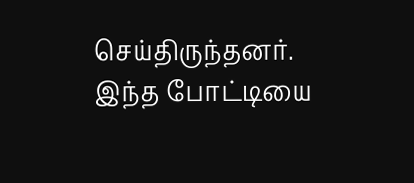செய்திருந்தனர். இந்த போட்டியை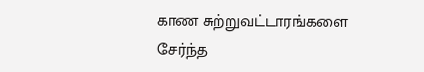காண சுற்றுவட்டாரங்களை சேர்ந்த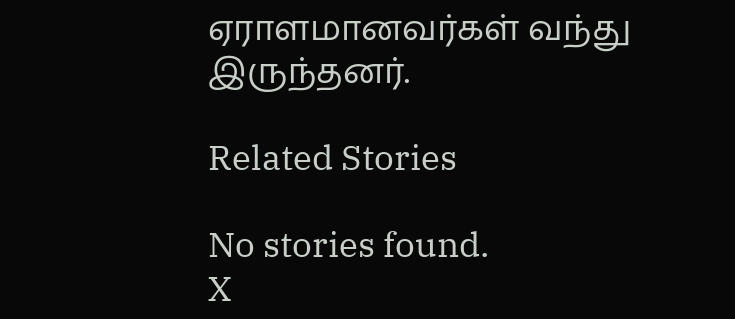ஏராளமானவர்கள் வந்து இருந்தனர்.

Related Stories

No stories found.
X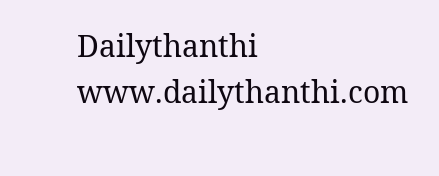Dailythanthi
www.dailythanthi.com